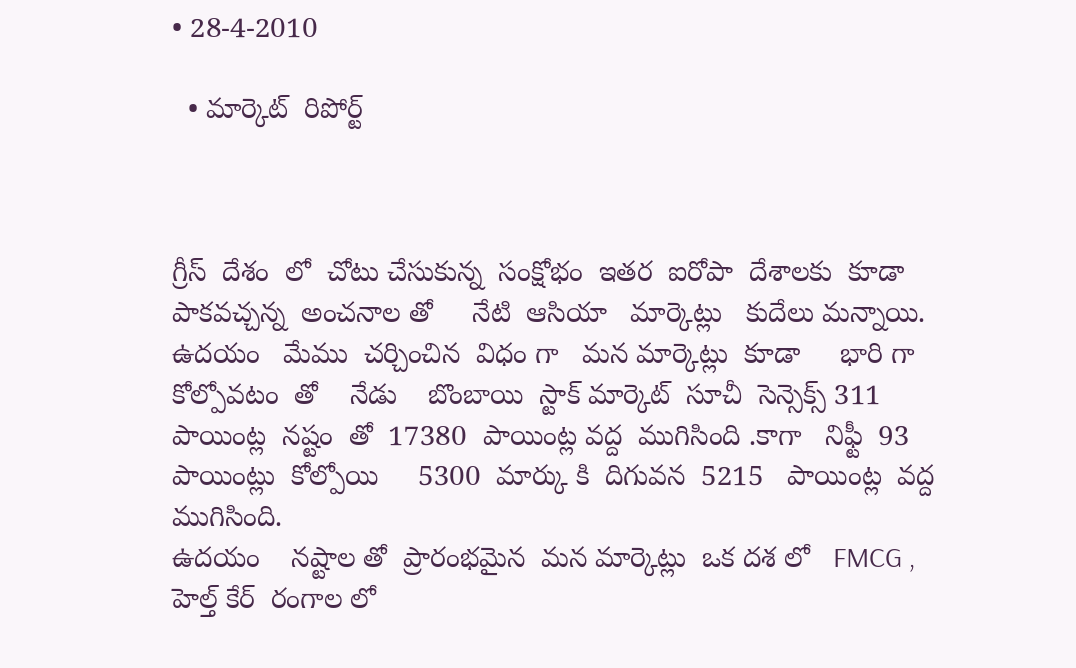• 28-4-2010

  • మార్కెట్  రిపోర్ట్



గ్రీస్  దేశం  లో  చోటు చేసుకున్న  సంక్షోభం  ఇతర  ఐరోపా  దేశాలకు  కూడా  పాకవచ్చన్న  అంచనాల తో     నేటి  ఆసియా   మార్కెట్లు   కుదేలు మన్నాయి.  ఉదయం   మేము  చర్చించిన  విధం గా   మన మార్కెట్లు  కూడా     భారి గా కోల్పోవటం  తో    నేడు    బొంబాయి  స్టాక్ మార్కెట్  సూచీ  సెన్సెక్స్ 311  పాయింట్ల  నష్టం  తో  17380  పాయింట్ల వద్ద  ముగిసింది .కాగా   నిఫ్టీ  93 పాయింట్లు  కోల్పోయి     5300  మార్కు కి  దిగువన  5215   పాయింట్ల  వద్ద  ముగిసింది.
ఉదయం    నష్టాల తో  ప్రారంభమైన  మన మార్కెట్లు  ఒక దశ లో   FMCG ,  హెల్త్ కేర్  రంగాల లో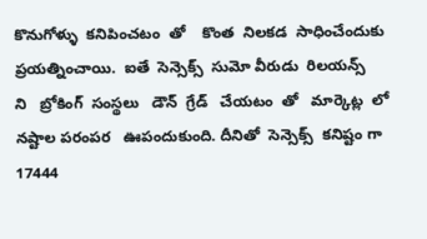కొనుగోళ్ళు  కనిపించటం  తో    కొంత  నిలకడ  సాధించేందుకు ప్రయత్నించాయి.  ఐతే  సెన్సెక్స్  సుమో వీరుడు  రిలయన్స్     ని   బ్రోకింగ్  సంస్థలు   డౌన్  గ్రేడ్   చేయటం  తో   మార్కెట్ల  లో    నష్టాల పరంపర   ఊపందుకుంది. దీనితో  సెన్సెక్స్  కనిష్టం గా    17444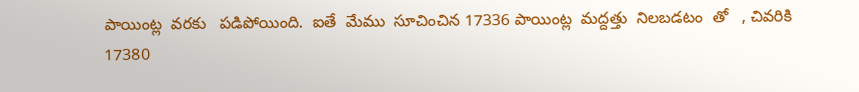పాయింట్ల  వరకు   పడిపోయింది.  ఐతే  మేము  సూచించిన 17336 పాయింట్ల  మద్దత్తు  నిలబడటం  తో   , చివరికి   17380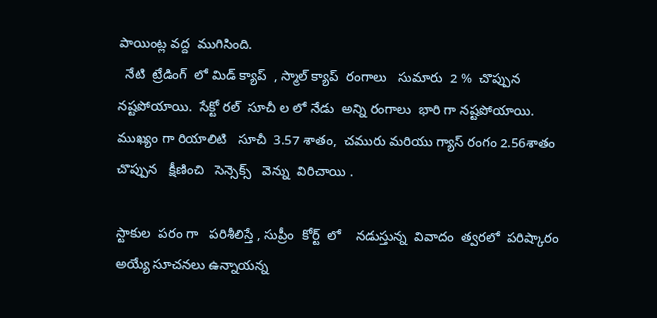పాయింట్ల వద్ద  ముగిసింది.
  నేటి  ట్రేడింగ్  లో మిడ్ క్యాప్  , స్మాల్ క్యాప్  రంగాలు   సుమారు  2 %  చొప్పున  నష్టపోయాయి.  సేక్టో రల్  సూచీ ల లో నేడు  అన్ని రంగాలు  భారి గా నష్టపోయాయి.  ముఖ్యం గా రియాలిటి   సూచీ  3.57 శాతం,  చమురు మరియు గ్యాస్ రంగం 2.56శాతం   చొప్పున   క్షీణించి   సెన్సెక్స్   వెన్ను  విరిచాయి .

స్టాకుల  పరం గా   పరిశీలిస్తే , సుప్రీం  కోర్ట్  లో    నడుస్తున్న  వివాదం  త్వరలో  పరిష్కారం   అయ్యే సూచనలు ఉన్నాయన్న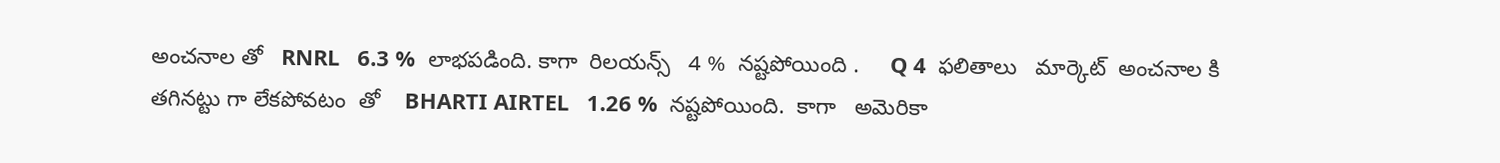అంచనాల తో   RNRL   6.3 %  లాభపడింది. కాగా  రిలయన్స్   4 %  నష్టపోయింది .     Q 4  ఫలితాలు   మార్కెట్  అంచనాల కి  తగినట్టు గా లేకపోవటం  తో    BHARTI AIRTEL   1.26 %  నష్టపోయింది.  కాగా   అమెరికా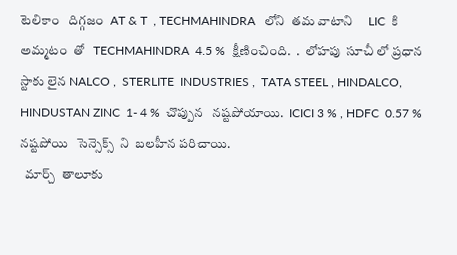టెలికాం   దిగ్గజం  AT & T  , TECHMAHINDRA   లోని  తమ వాటాని     LIC  కి  అమ్మటం  తో   TECHMAHINDRA  4.5 %  క్షీణించింది.  .  లోహపు  సూచీ లో ప్రధాన  స్టాకు లైన NALCO ,  STERLITE  INDUSTRIES ,  TATA STEEL , HINDALCO, HINDUSTAN ZINC  1- 4 %  చొప్పున   నష్టపోయాయి.  ICICI 3 % , HDFC  0.57 %  నష్టపోయి   సెన్సెక్స్  ని  బలహీన పరిచాయి.
  మార్చ్  తాలూకు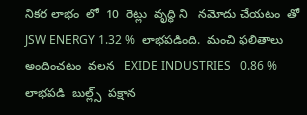నికర లాభం  లో  10  రెట్లు  వృద్ధి ని   నమోదు చేయటం  తో  JSW ENERGY 1.32 %  లాభపడింది.  మంచి ఫలితాలు  అందించటం  వలన   EXIDE INDUSTRIES   0.86 %  లాభపడి  బుల్ల్స్  పక్షాన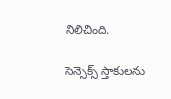నిలిచింది.

సెన్సెక్స్ స్తాకులను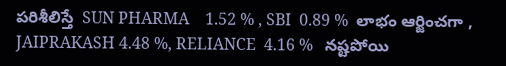పరిశీలిస్తే  SUN PHARMA    1.52 % , SBI  0.89 %  లాభం ఆర్జించగా , JAIPRAKASH 4.48 %, RELIANCE  4.16 %   నష్టపోయి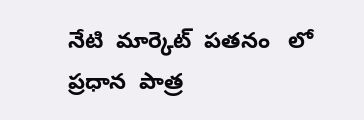నేటి  మార్కెట్  పతనం   లో   ప్రధాన  పాత్ర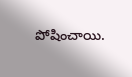పోషించాయి.